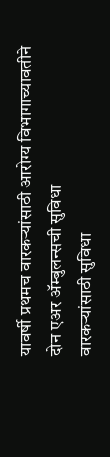यावर्षी प्रथमच वारकऱ्यांसाठी आरोग्य विभागाच्यावतीने दोन एअर ॲम्बुलन्सची सुविधा
वारकऱ्यांसाठी सुविधा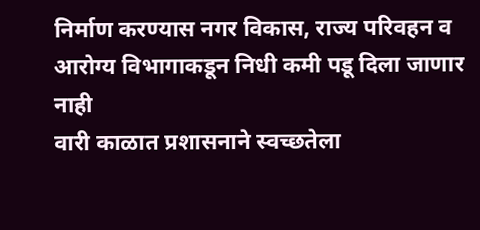निर्माण करण्यास नगर विकास, राज्य परिवहन व आरोग्य विभागाकडून निधी कमी पडू दिला जाणार नाही
वारी काळात प्रशासनाने स्वच्छतेला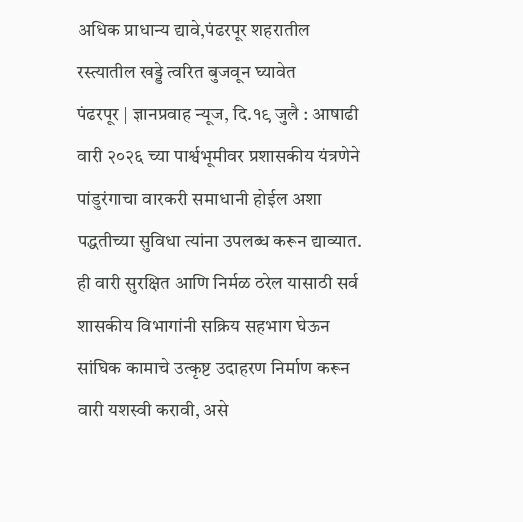अधिक प्राधान्य द्यावे,पंढरपूर शहरातील रस्त्यातील खड्डे त्वरित बुजवून घ्यावेत
पंढरपूर | ज्ञानप्रवाह न्यूज, दि.१९ जुलै : आषाढी वारी २०२६ च्या पार्श्वभूमीवर प्रशासकीय यंत्रणेने पांडुरंगाचा वारकरी समाधानी होईल अशा पद्धतीच्या सुविधा त्यांना उपलब्ध करून द्याव्यात. ही वारी सुरक्षित आणि निर्मळ ठरेल यासाठी सर्व शासकीय विभागांनी सक्रिय सहभाग घेऊन सांघिक कामाचे उत्कृष्ट उदाहरण निर्माण करून वारी यशस्वी करावी, असे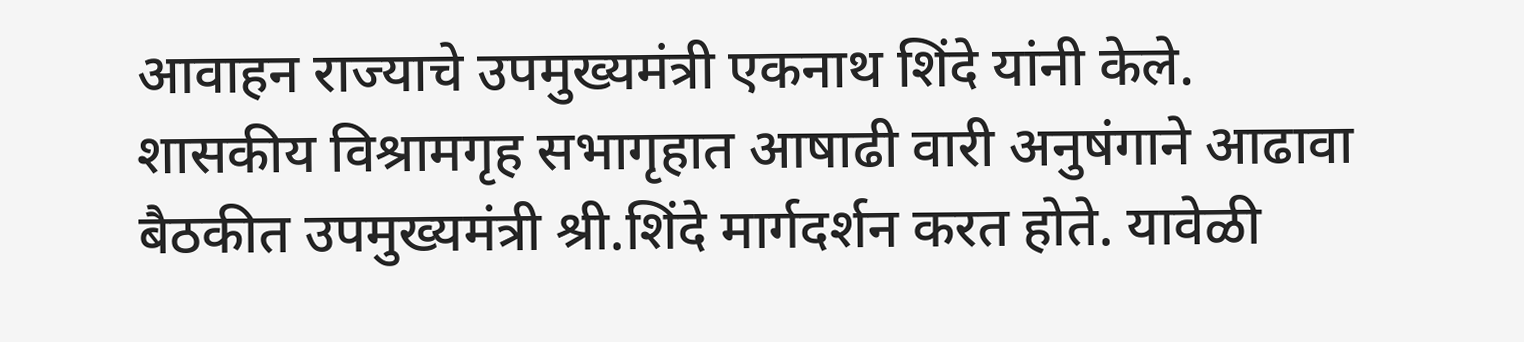आवाहन राज्याचे उपमुख्यमंत्री एकनाथ शिंदे यांनी केले.
शासकीय विश्रामगृह सभागृहात आषाढी वारी अनुषंगाने आढावा बैठकीत उपमुख्यमंत्री श्री.शिंदे मार्गदर्शन करत होते. यावेळी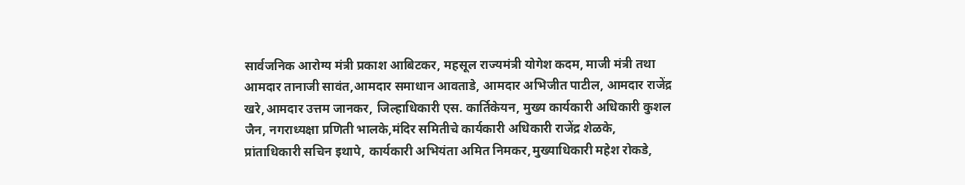सार्वजनिक आरोग्य मंत्री प्रकाश आबिटकर, महसूल राज्यमंत्री योगेश कदम, माजी मंत्री तथा आमदार तानाजी सावंत,आमदार समाधान आवताडे, आमदार अभिजीत पाटील, आमदार राजेंद्र खरे,आमदार उत्तम जानकर, जिल्हाधिकारी एस. कार्तिकेयन, मुख्य कार्यकारी अधिकारी कुशल जैन, नगराध्यक्षा प्रणिती भालके,मंदिर समितीचे कार्यकारी अधिकारी राजेंद्र शेळके, प्रांताधिकारी सचिन इथापे, कार्यकारी अभियंता अमित निमकर,मुख्याधिकारी महेश रोकडे,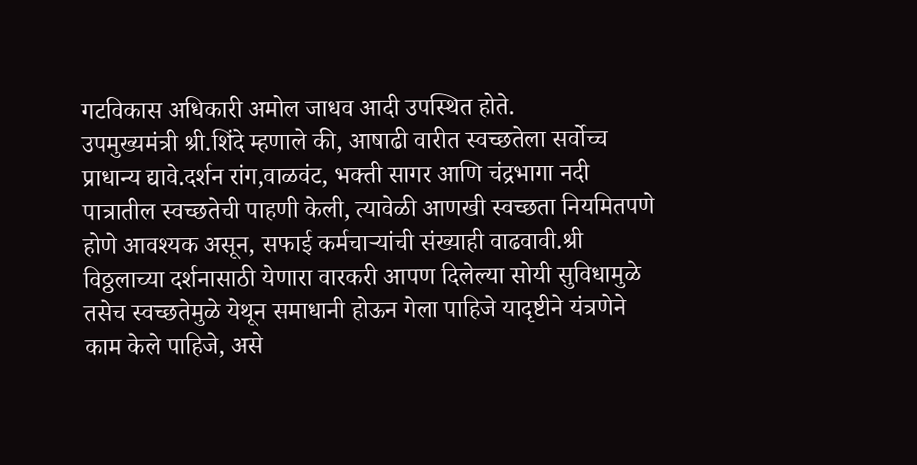गटविकास अधिकारी अमोल जाधव आदी उपस्थित होते.
उपमुख्यमंत्री श्री.शिंदे म्हणाले की, आषाढी वारीत स्वच्छतेला सर्वोच्च प्राधान्य द्यावे.दर्शन रांग,वाळवंट, भक्ती सागर आणि चंद्रभागा नदी पात्रातील स्वच्छतेची पाहणी केली, त्यावेळी आणखी स्वच्छता नियमितपणे होणे आवश्यक असून, सफाई कर्मचाऱ्यांची संख्याही वाढवावी.श्री विठ्ठलाच्या दर्शनासाठी येणारा वारकरी आपण दिलेल्या सोयी सुविधामुळे तसेच स्वच्छतेमुळे येथून समाधानी होऊन गेला पाहिजे यादृष्टीने यंत्रणेने काम केले पाहिजे, असे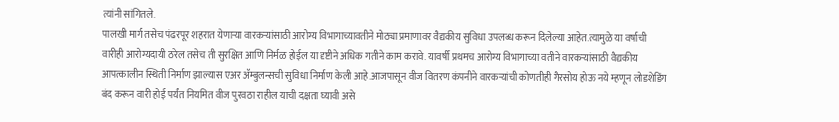त्यांनी सांगितले.
पालखी मार्ग तसेच पंढरपूर शहरात येणाऱ्या वारकऱ्यांसाठी आरोग्य विभागाच्यावतीने मोठ्या प्रमाणावर वैद्यकीय सुविधा उपलब्ध करून दिलेल्या आहेत.त्यामुळे या वर्षाची वारीही आरोग्यदायी ठरेल तसेच ती सुरक्षित आणि निर्मळ होईल या दृष्टीने अधिक गतीने काम करावे. यावर्षी प्रथमच आरोग्य विभागाच्या वतीने वारकऱ्यांसाठी वैद्यकीय आपत्कालीन स्थिती निर्माण झाल्यास एअर ॲम्बुलन्सची सुविधा निर्माण केली आहे.आजपासून वीज वितरण कंपनीने वारकऱ्यांची कोणतीही गैरसोय होऊ नये म्हणून लोडशेडिंग बंद करून वारी होई पर्यंत नियमित वीज पुरवठा राहील याची दक्षता घ्यावी असे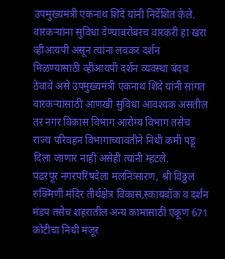उपमुख्यमंत्री एकनाथ शिंदे यांनी निर्देशित केले.
वारकऱ्यांना सुविधा देण्याबरोबरच वारकरी हा खरा व्हीआयपी असून त्यांना लवकर दर्शन मिळण्यासाठी व्हीआयपी दर्शन व्यवस्था बंदच ठेवावे असे उपमुख्यमंत्री एकनाथ शिंदे यांनी सांगत वारकऱ्यांसाठी आणखी सुविधा आवश्यक असतील तर नगर विकास विभाग आरोग्य विभाग तसेच राज्य परिवहन विभागाच्यावतीने निधी कमी पडू दिला जाणार नाही असेही त्यांनी म्हटले.
पंढरपूर नगरपरिषदेला मलनिःसारण, श्री विठ्ठल रुक्मिणी मंदिर तीर्थक्षेत्र विकास,स्कायवॉक व दर्शन मंडप तसेच शहरातील अन्य कामासाठी एकूण 671 कोटीचा निधी मंजूर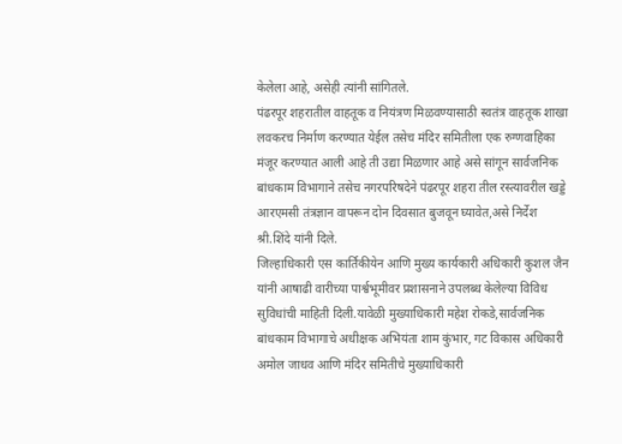केलेला आहे, असेही त्यांनी सांगितले.
पंढरपूर शहरातील वाहतूक व नियंत्रण मिळवण्यासाठी स्वतंत्र वाहतूक शाखा लवकरच निर्माण करण्यात येईल तसेच मंदिर समितीला एक रुग्णवाहिका मंजूर करण्यात आली आहे ती उद्या मिळणार आहे असे सांगून सार्वजनिक बांधकाम विभागाने तसेच नगरपरिषदेने पंढरपूर शहरा तील रस्त्यावरील खड्डे आरएमसी तंत्रज्ञान वापरून दोन दिवसात बुजवून घ्यावेत,असे निर्देश श्री.शिंदे यांनी दिले.
जिल्हाधिकारी एस कार्तिकीयेन आणि मुख्य कार्यकारी अधिकारी कुशल जैन यांनी आषाढी वारीच्या पार्श्वभूमीवर प्रशासनाने उपलब्ध केलेल्या विविध सुविधांची माहिती दिली.यावेळी मुख्याधिकारी महेश रोकडे,सार्वजनिक बांधकाम विभागाचे अधीक्षक अभियंता शाम कुंभार, गट विकास अधिकारी अमोल जाधव आणि मंदिर समितीचे मुख्याधिकारी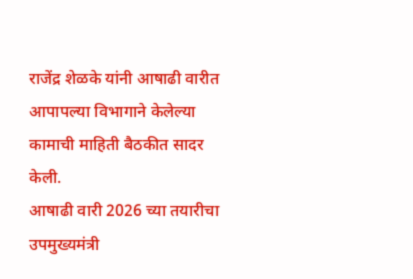राजेंद्र शेळके यांनी आषाढी वारीत आपापल्या विभागाने केलेल्या कामाची माहिती बैठकीत सादर केली.
आषाढी वारी 2026 च्या तयारीचा उपमुख्यमंत्री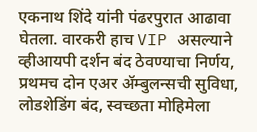एकनाथ शिंदे यांनी पंढरपुरात आढावा घेतला. वारकरी हाच VIP असल्याने व्हीआयपी दर्शन बंद ठेवण्याचा निर्णय, प्रथमच दोन एअर ॲम्बुलन्सची सुविधा, लोडशेडिंग बंद, स्वच्छता मोहिमेला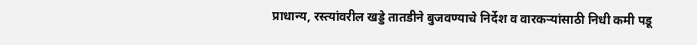प्राधान्य, रस्त्यांवरील खड्डे तातडीने बुजवण्याचे निर्देश व वारकऱ्यांसाठी निधी कमी पडू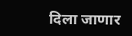दिला जाणार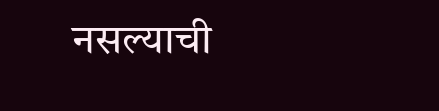नसल्याची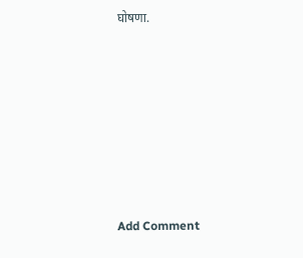घोषणा.











Add Comment